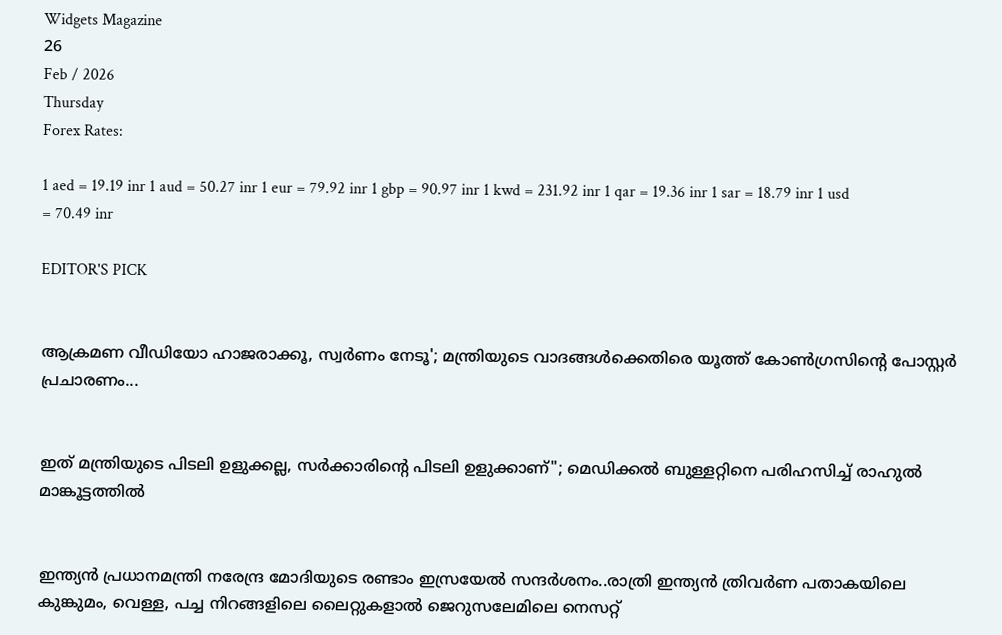Widgets Magazine
26
Feb / 2026
Thursday
Forex Rates:

1 aed = 19.19 inr 1 aud = 50.27 inr 1 eur = 79.92 inr 1 gbp = 90.97 inr 1 kwd = 231.92 inr 1 qar = 19.36 inr 1 sar = 18.79 inr 1 usd = 70.49 inr

EDITOR'S PICK


ആക്രമണ വീഡിയോ ഹാജരാക്കൂ, സ്വർണം നേടൂ'; മന്ത്രിയുടെ വാദങ്ങൾക്കെതിരെ യൂത്ത് കോൺഗ്രസിന്റെ പോസ്റ്റർ പ്രചാരണം...


ഇത് മന്ത്രിയുടെ പിടലി ഉളുക്കല്ല, സർക്കാരിന്റെ പിടലി ഉളുക്കാണ്"; മെഡിക്കൽ ബുള്ളറ്റിനെ പരിഹസിച്ച് രാഹുൽ മാങ്കൂട്ടത്തിൽ


ഇന്ത്യന്‍ പ്രധാനമന്ത്രി നരേന്ദ്ര മോദിയുടെ രണ്ടാം ഇസ്രയേല്‍ സന്ദര്‍ശനം..രാത്രി ഇന്ത്യൻ ത്രിവർണ പതാകയിലെ കുങ്കുമം, വെള്ള, പച്ച നിറങ്ങളിലെ ലൈറ്റുകളാൽ ജെറുസലേമിലെ നെസറ്റ്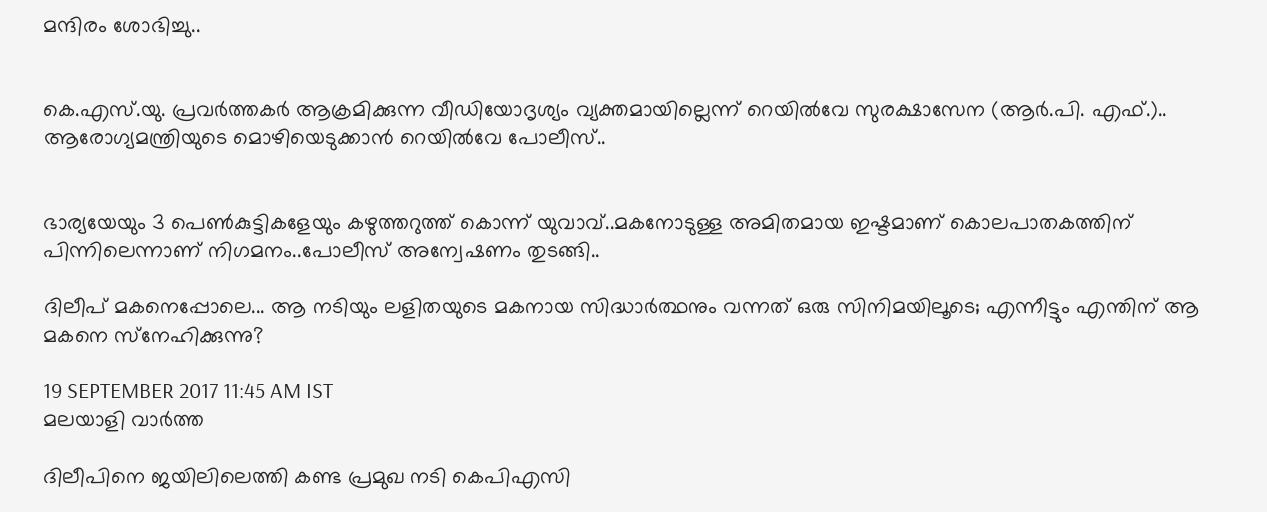മന്ദിരം ശോഭിച്ചു..


കെ.എസ്.യു. പ്രവർത്തകർ ആക്രമിക്കുന്ന വീഡിയോദൃശ്യം വ്യക്തമായില്ലെന്ന് റെയിൽവേ സുരക്ഷാസേന (ആർ.പി. എഫ്.).. ആരോഗ്യമന്ത്രിയുടെ മൊഴിയെടുക്കാൻ റെയിൽവേ പോലീസ്..


ഭാര്യയേയും 3 പെൺകുട്ടികളേയും കഴുത്തറുത്ത് കൊന്ന് യുവാവ്..മകനോടുള്ള അമിതമായ ഇഷ്ടമാണ് കൊലപാതകത്തിന് പിന്നിലെന്നാണ് നിഗമനം..പോലീസ് അന്വേഷണം തുടങ്ങി..

ദിലീപ് മകനെപ്പോലെ... ആ നടിയും ലളിതയുടെ മകനായ സിദ്ധാര്‍ത്ഥനും വന്നത് ഒരു സിനിമയിലൂടെ; എന്നീട്ടും എന്തിന് ആ മകനെ സ്‌നേഹിക്കുന്നു?

19 SEPTEMBER 2017 11:45 AM IST
മലയാളി വാര്‍ത്ത

ദിലീപിനെ ജയിലിലെത്തി കണ്ട പ്രമുഖ നടി കെപിഎസി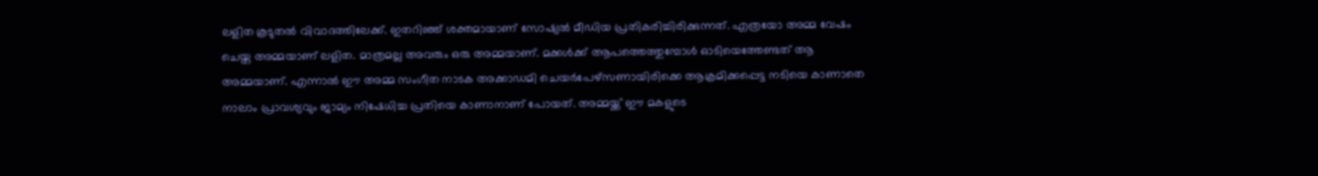ലളിത കൂടുതല്‍ വിവാദത്തിലേക്ക്. ഇതറിഞ്ഞ് ശക്തമായാണ് സോഷ്യല്‍ മീഡിയ പ്രതികരിച്ചിരിക്കുന്നത്. എത്രയോ അമ്മ വേഷം ചെയ്ത അമ്മയാണ് ലളിത. മാത്രമല്ല അവരും ഒരു അമ്മയാണ്. മക്കള്‍ക്ക് ആപത്തെത്തുമ്പോള്‍ ഓടിയെത്തേണ്ടത് ആ അമ്മയാണ്. എന്നാല്‍ ഈ അമ്മ സംഗീത നാടക അക്കാഡമി ചെയര്‍പേഴ്‌സണായിരിക്കെ ആക്രമിക്കപ്പെട്ട നടിയെ കാണാതെ നാലാം പ്രാവശ്യവും ജാമ്യം നിഷേധിച്ച പ്രതിയെ കാണാനാണ് പോയത്. അമ്മയ്ക്ക് ഈ മകളുടെ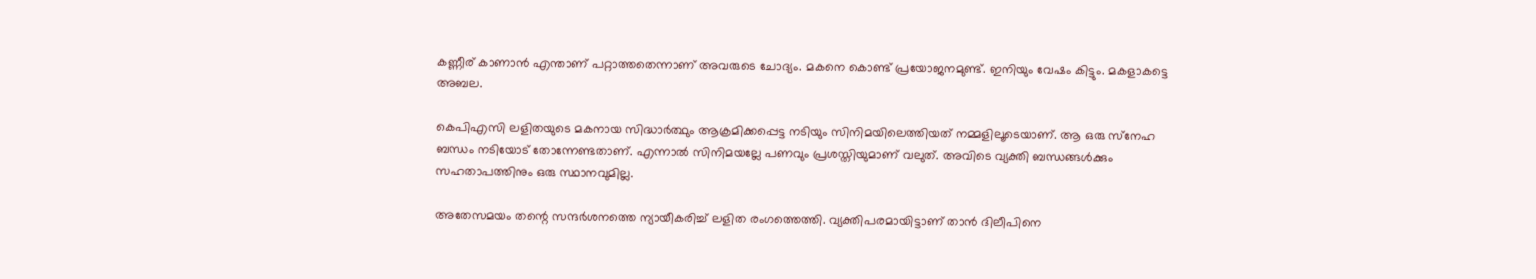കണ്ണീര് കാണാന്‍ എന്താണ് പറ്റാത്തതെന്നാണ് അവരുടെ ചോദ്യം. മകനെ കൊണ്ട് പ്രയോജനമുണ്ട്. ഇനിയും വേഷം കിട്ടും. മകളാകട്ടെ അബല.

കെപിഎസി ലളിതയുടെ മകനായ സിദ്ധാര്‍ത്ഥും ആക്രമിക്കപ്പെട്ട നടിയും സിനിമയിലെത്തിയത് നമ്മളിലൂടെയാണ്. ആ ഒരു സ്‌നേഹ ബന്ധം നടിയോട് തോന്നേണ്ടതാണ്. എന്നാല്‍ സിനിമയല്ലേ പണവും പ്രശസ്തിയുമാണ് വലുത്. അവിടെ വ്യക്തി ബന്ധങ്ങള്‍ക്കും സഹതാപത്തിനും ഒരു സ്ഥാനവുമില്ല.

അതേസമയം തന്റെ സന്ദര്‍ശനത്തെ ന്യായീകരിച്ച് ലളിത രംഗത്തെത്തി. വ്യക്തിപരമായിട്ടാണ് താന്‍ ദിലീപിനെ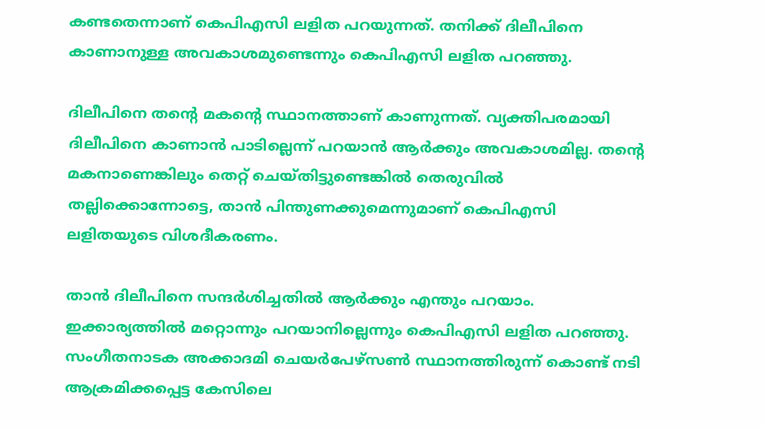കണ്ടതെന്നാണ് കെപിഎസി ലളിത പറയുന്നത്. തനിക്ക് ദിലീപിനെ കാണാനുള്ള അവകാശമുണ്ടെന്നും കെപിഎസി ലളിത പറഞ്ഞു.

ദിലീപിനെ തന്റെ മകന്റെ സ്ഥാനത്താണ് കാണുന്നത്. വ്യക്തിപരമായി ദിലീപിനെ കാണാന്‍ പാടില്ലെന്ന് പറയാന്‍ ആര്‍ക്കും അവകാശമില്ല. തന്റെ മകനാണെങ്കിലും തെറ്റ് ചെയ്തിട്ടുണ്ടെങ്കില്‍ തെരുവില്‍ തല്ലിക്കൊന്നോട്ടെ, താന്‍ പിന്തുണക്കുമെന്നുമാണ് കെപിഎസി ലളിതയുടെ വിശദീകരണം.

താന്‍ ദിലീപിനെ സന്ദര്‍ശിച്ചതില്‍ ആര്‍ക്കും എന്തും പറയാം. ഇക്കാര്യത്തില്‍ മറ്റൊന്നും പറയാനില്ലെന്നും കെപിഎസി ലളിത പറഞ്ഞു. സംഗീതനാടക അക്കാദമി ചെയര്‍പേഴ്‌സണ്‍ സ്ഥാനത്തിരുന്ന് കൊണ്ട് നടി ആക്രമിക്കപ്പെട്ട കേസിലെ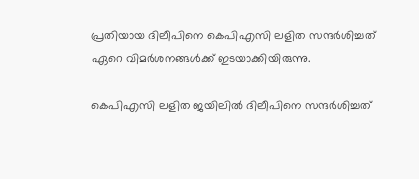പ്രതിയായ ദിലീപിനെ കെപിഎസി ലളിത സന്ദര്‍ശിച്ചത് ഏറെ വിമര്‍ശനങ്ങള്‍ക്ക് ഇടയാക്കിയിരുന്നു.

കെപിഎസി ലളിത ജയിലില്‍ ദിലീപിനെ സന്ദര്‍ശിച്ചത്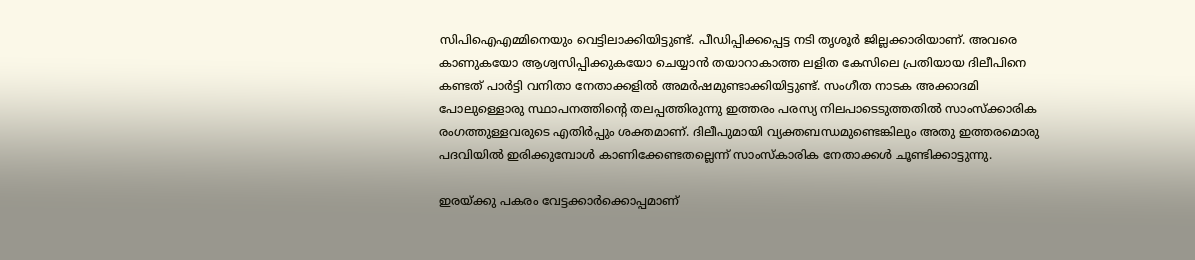സിപിഐഎമ്മിനെയും വെട്ടിലാക്കിയിട്ടുണ്ട്. പീഡിപ്പിക്കപ്പെട്ട നടി തൃശൂര്‍ ജില്ലക്കാരിയാണ്. അവരെ കാണുകയോ ആശ്വസിപ്പിക്കുകയോ ചെയ്യാന്‍ തയാറാകാത്ത ലളിത കേസിലെ പ്രതിയായ ദിലീപിനെ കണ്ടത് പാര്‍ട്ടി വനിതാ നേതാക്കളില്‍ അമര്‍ഷമുണ്ടാക്കിയിട്ടുണ്ട്. സംഗീത നാടക അക്കാദമി പോലുള്ളൊരു സ്ഥാപനത്തിന്റെ തലപ്പത്തിരുന്നു ഇത്തരം പരസ്യ നിലപാടെടുത്തതില്‍ സാംസ്‌ക്കാരിക രംഗത്തുള്ളവരുടെ എതിര്‍പ്പും ശക്തമാണ്. ദിലീപുമായി വ്യക്തബന്ധമുണ്ടെങ്കിലും അതു ഇത്തരമൊരു പദവിയില്‍ ഇരിക്കുമ്പോള്‍ കാണിക്കേണ്ടതല്ലെന്ന് സാംസ്‌കാരിക നേതാക്കള്‍ ചൂണ്ടിക്കാട്ടുന്നു.

ഇരയ്ക്കു പകരം വേട്ടക്കാര്‍ക്കൊപ്പമാണ്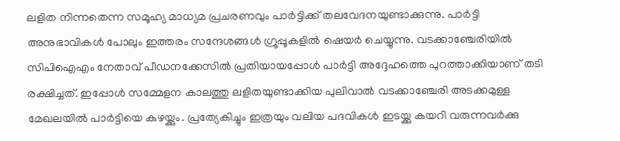ലളിത നിന്നതെന്ന സമൂഹ്യ മാധ്യമ പ്രചരണവും പാര്‍ട്ടിക്ക് തലവേദനയുണ്ടാക്കുന്നു. പാര്‍ട്ടി അനുഭാവികള്‍ പോലും ഇത്തരം സന്ദേശങ്ങള്‍ ഗ്രൂപ്പൂകളില്‍ ഷെയര്‍ ചെയ്യുന്നു. വടക്കാഞ്ചേരിയില്‍ സിപിഐഎം നേതാവ് പീഡനക്കേസില്‍ പ്രതിയായപ്പോള്‍ പാര്‍ട്ടി അദ്ദേഹത്തെ പുറത്താക്കിയാണ് തടി രക്ഷിച്ചത്. ഇപ്പോള്‍ സമ്മേളന കാലത്തു ലളിതയുണ്ടാക്കിയ പുലിവാല്‍ വടക്കാഞ്ചേരി അടക്കമുള്ള മേഖലയില്‍ പാര്‍ട്ടിയെ കുഴയ്ക്കും. പ്രത്യേകിച്ചും ഇത്രയും വലിയ പദവികള്‍ ഇടയ്ക്കു കയറി വരുന്നവര്‍ക്കു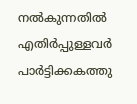നല്‍കുന്നതില്‍ എതിര്‍പ്പുള്ളവര്‍ പാര്‍ട്ടിക്കകത്തു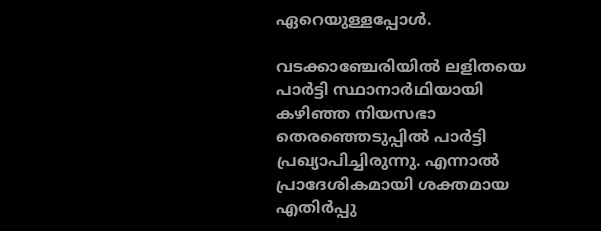ഏറെയുള്ളപ്പോള്‍.

വടക്കാഞ്ചേരിയില്‍ ലളിതയെ പാര്‍ട്ടി സ്ഥാനാര്‍ഥിയായി കഴിഞ്ഞ നിയസഭാ തെരഞ്ഞെടുപ്പില്‍ പാര്‍ട്ടി പ്രഖ്യാപിച്ചിരുന്നു. എന്നാല്‍ പ്രാദേശികമായി ശക്തമായ എതിര്‍പ്പു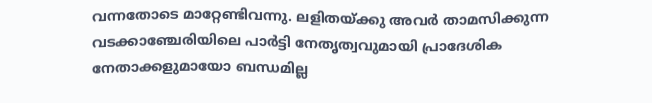വന്നതോടെ മാറ്റേണ്ടിവന്നു. ലളിതയ്ക്കു അവര്‍ താമസിക്കുന്ന വടക്കാഞ്ചേരിയിലെ പാര്‍ട്ടി നേതൃത്വവുമായി പ്രാദേശിക നേതാക്കളുമായോ ബന്ധമില്ല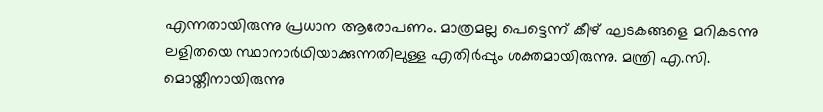എന്നതായിരുന്നു പ്രധാന ആരോപണം. മാത്രമല്ല പെട്ടെന്ന് കീഴ് ഘടകങ്ങളെ മറികടന്നു ലളിതയെ സ്ഥാനാര്‍ഥിയാക്കുന്നതിലുള്ള എതിര്‍പ്പും ശക്തമായിരുന്നു. മന്ത്രി എ.സി. മൊയ്തീനായിരുന്നു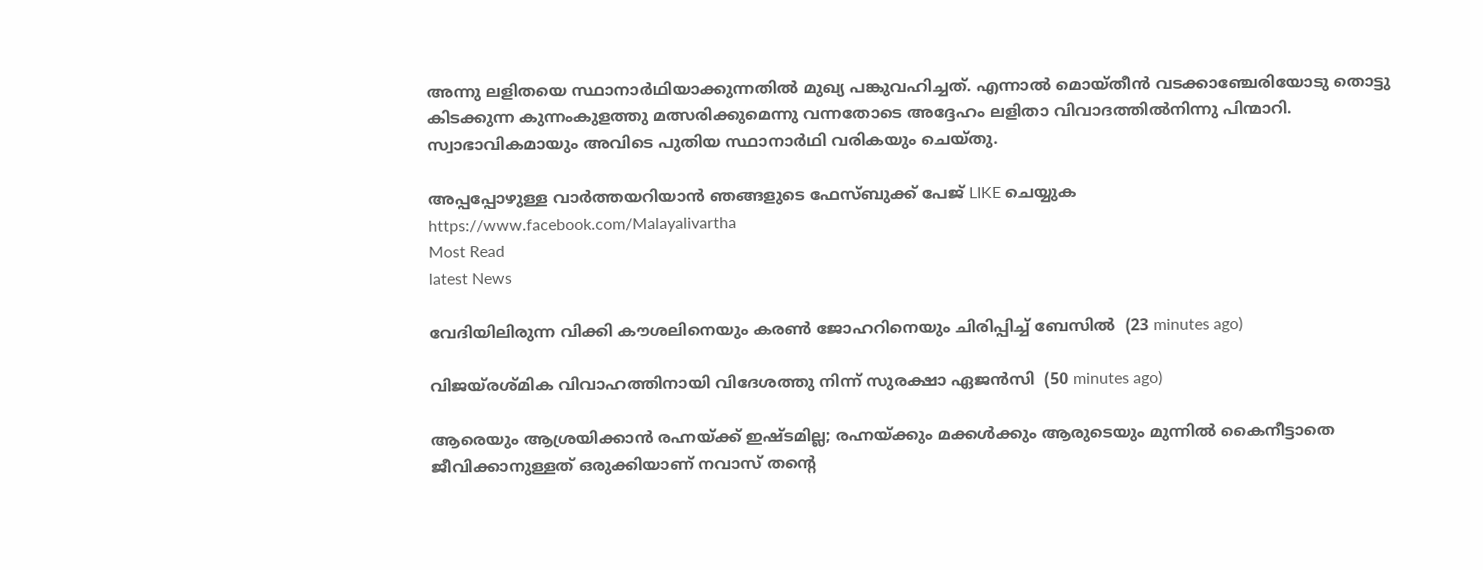അന്നു ലളിതയെ സ്ഥാനാര്‍ഥിയാക്കുന്നതില്‍ മുഖ്യ പങ്കുവഹിച്ചത്. എന്നാല്‍ മൊയ്തീന്‍ വടക്കാഞ്ചേരിയോടു തൊട്ടു കിടക്കുന്ന കുന്നംകുളത്തു മത്സരിക്കുമെന്നു വന്നതോടെ അദ്ദേഹം ലളിതാ വിവാദത്തില്‍നിന്നു പിന്മാറി. സ്വാഭാവികമായും അവിടെ പുതിയ സ്ഥാനാര്‍ഥി വരികയും ചെയ്തു.

അപ്പപ്പോഴുള്ള വാര്‍ത്തയറിയാന്‍ ഞങ്ങളുടെ ഫേസ്‌ബുക്ക്‌ പേജ് LIKE ചെയ്യുക
https://www.facebook.com/Malayalivartha
Most Read
latest News

വേദിയിലിരുന്ന വിക്കി കൗശലിനെയും കരണ്‍ ജോഹറിനെയും ചിരിപ്പിച്ച് ബേസില്‍  (23 minutes ago)

വിജയ്‌രശ്മിക വിവാഹത്തിനായി വിദേശത്തു നിന്ന് സുരക്ഷാ ഏജന്‍സി  (50 minutes ago)

ആരെയും ആശ്രയിക്കാന്‍ രഹ്നയ്ക്ക് ഇഷ്ടമില്ല; രഹ്നയ്ക്കും മക്കള്‍ക്കും ആരുടെയും മുന്നില്‍ കൈനീട്ടാതെ ജീവിക്കാനുള്ളത് ഒരുക്കിയാണ് നവാസ് തന്റെ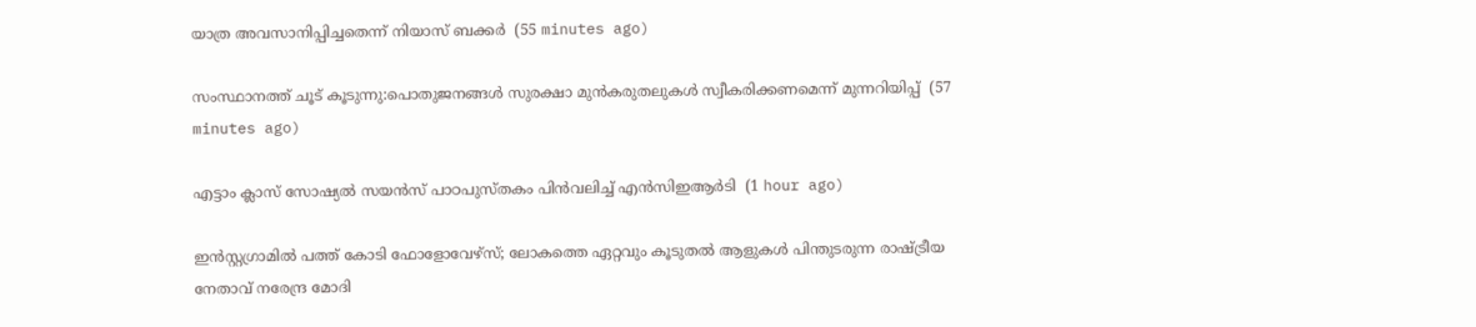യാത്ര അവസാനിപ്പിച്ചതെന്ന് നിയാസ് ബക്കര്‍  (55 minutes ago)

സംസ്ഥാനത്ത് ചൂട് കൂടുന്നു:പൊതുജനങ്ങള്‍ സുരക്ഷാ മുന്‍കരുതലുകള്‍ സ്വീകരിക്കണമെന്ന് മുന്നറിയിപ്പ്  (57 minutes ago)

എട്ടാം ക്ലാസ് സോഷ്യല്‍ സയന്‍സ് പാഠപുസ്തകം പിന്‍വലിച്ച് എന്‍സിഇആര്‍ടി  (1 hour ago)

ഇന്‍സ്റ്റഗ്രാമില്‍ പത്ത് കോടി ഫോളോവേഴ്‌സ്; ലോകത്തെ ഏറ്റവും കൂടുതല്‍ ആളുകള്‍ പിന്തുടരുന്ന രാഷ്ട്രീയ നേതാവ് നരേന്ദ്ര മോദി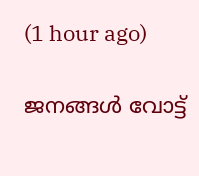(1 hour ago)

ജനങ്ങള്‍ വോട്ട്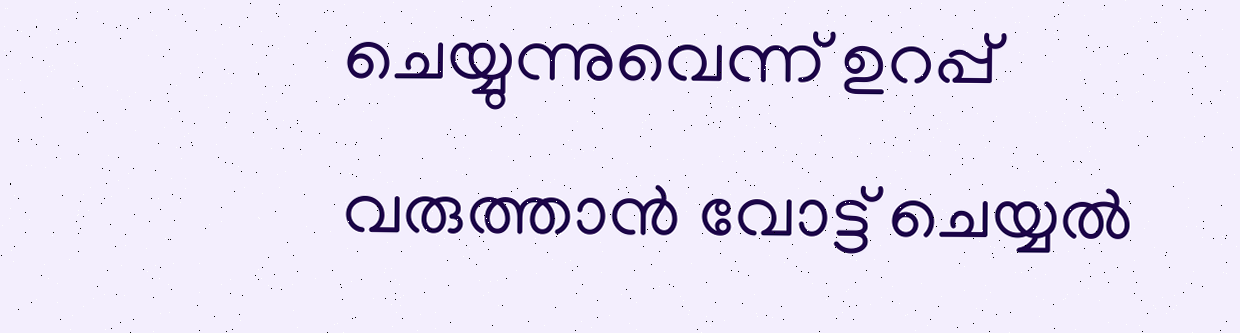ചെയ്യുന്നുവെന്ന് ഉറപ്പ് വരുത്താന്‍ വോട്ട് ചെയ്യല്‍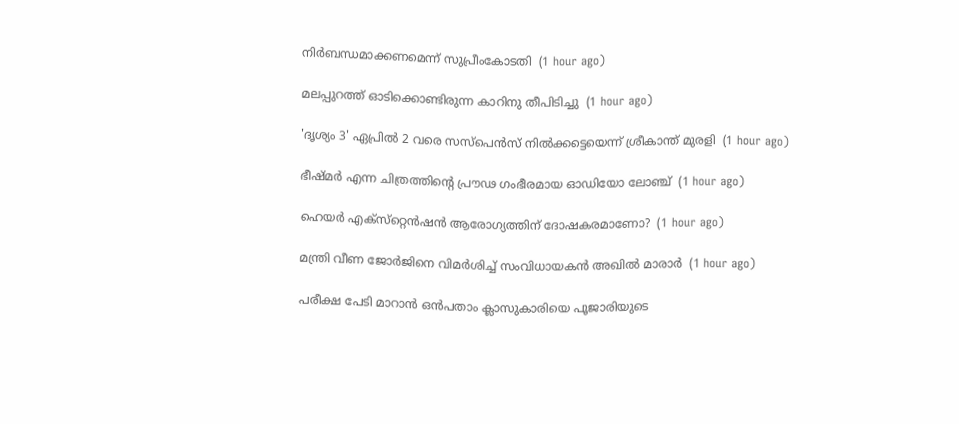നിര്‍ബന്ധമാക്കണമെന്ന് സുപ്രീംകോടതി  (1 hour ago)

മലപ്പുറത്ത് ഓടിക്കൊണ്ടിരുന്ന കാറിനു തീപിടിച്ചു  (1 hour ago)

'ദൃശ്യം 3' ഏപ്രില്‍ 2 വരെ സസ്‌പെന്‍സ് നില്‍ക്കട്ടെയെന്ന് ശ്രീകാന്ത് മുരളി  (1 hour ago)

ഭീഷ്മര്‍ എന്ന ചിത്രത്തിന്റെ പ്രൗഢ ഗംഭീരമായ ഓഡിയോ ലോഞ്ച്  (1 hour ago)

ഹെയര്‍ എക്‌സ്‌റ്റെന്‍ഷന്‍ ആരോഗ്യത്തിന് ദോഷകരമാണോ?  (1 hour ago)

മന്ത്രി വീണ ജോര്‍ജിനെ വിമര്‍ശിച്ച് സംവിധായകന്‍ അഖില്‍ മാരാര്‍  (1 hour ago)

പരീക്ഷ പേടി മാറാന്‍ ഒന്‍പതാം ക്ലാസുകാരിയെ പൂജാരിയുടെ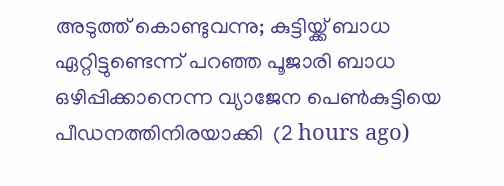അടുത്ത് കൊണ്ടുവന്നു; കുട്ടിയ്ക്ക് ബാധ ഏറ്റിട്ടുണ്ടെന്ന് പറഞ്ഞ പൂജാരി ബാധ ഒഴിപ്പിക്കാനെന്ന വ്യാജേന പെണ്‍കുട്ടിയെ പീഡനത്തിനിരയാക്കി  (2 hours ago)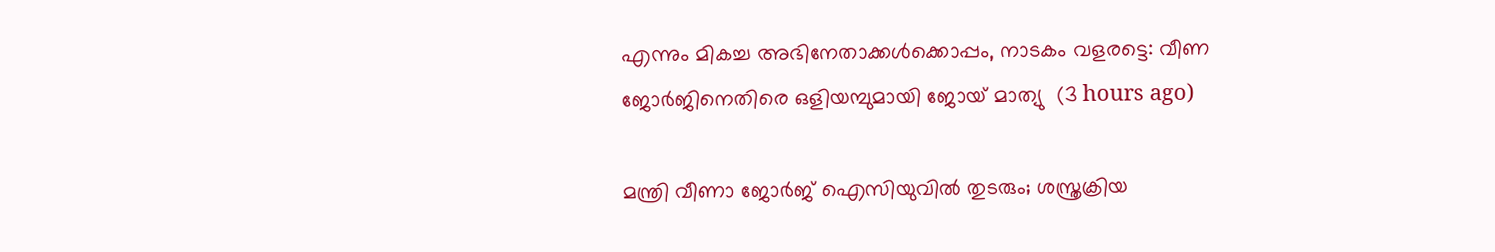എന്നും മികച്ച അഭിനേതാക്കള്‍ക്കൊപ്പം, നാടകം വളരട്ടെ: വീണ ജോര്‍ജിനെതിരെ ഒളിയമ്പുമായി ജോയ് മാത്യു  (3 hours ago)

മന്ത്രി വീണാ ജോര്‍ജ് ഐസിയുവില്‍ തുടരും; ശസ്ത്രക്രിയ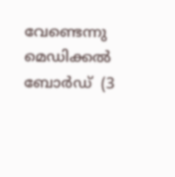വേണ്ടെന്നു മെഡിക്കല്‍ ബോര്‍ഡ്  (3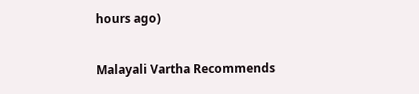hours ago)

Malayali Vartha Recommends